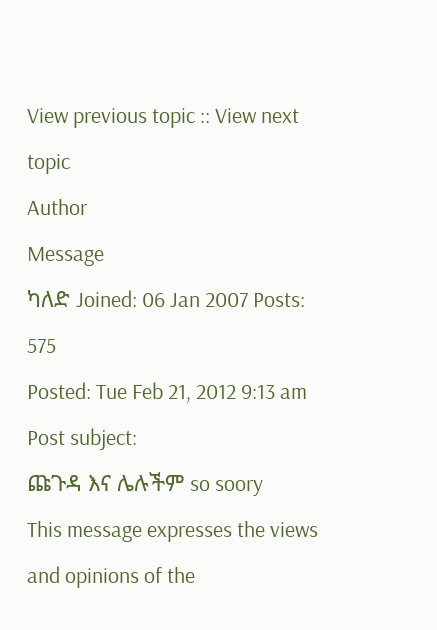View previous topic :: View next topic
Author
Message
ካለድ Joined: 06 Jan 2007 Posts: 575
Posted: Tue Feb 21, 2012 9:13 am Post subject:
ጩጉዳ እና ሌሉችም so soory
This message expresses the views and opinions of the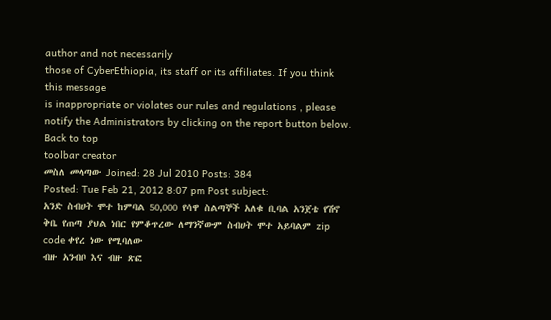author and not necessarily
those of CyberEthiopia, its staff or its affiliates. If you think this message
is inappropriate or violates our rules and regulations , please notify the Administrators by clicking on the report button below.
Back to top
toolbar creator
መስለ መላጣው Joined: 28 Jul 2010 Posts: 384
Posted: Tue Feb 21, 2012 8:07 pm Post subject:
አንድ ስብሀት ሞተ ከምባል 50,000 የሳዋ ስልጣኞች አለቁ ቢባል አንጀቴ የሽኖ ቅቤ የጠጣ ያህል ነበር የምቆጥረው ለማንኛውም ስብሀት ሞተ አይባልም zip code ቀየረ ነው የሚባለው
ብዙ አንብቦ እና ብዙ ጽፎ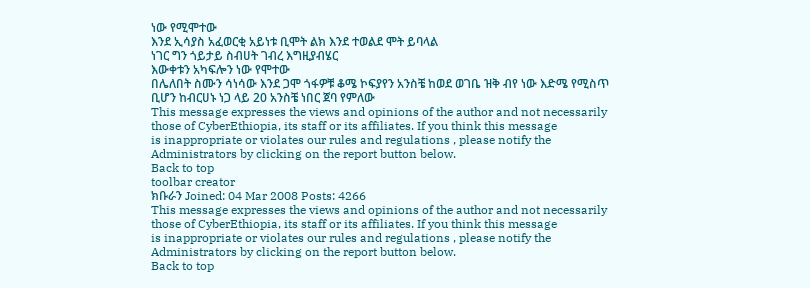ነው የሚሞተው
እንደ ኢሳያስ አፈወርቂ አይነቱ ቢሞት ልክ እንደ ተወልደ ሞት ይባላል
ነገር ግን ጎይታይ ስብሀት ገብረ እግዚያብሄር
እውቀቱን አካፍሎን ነው የሞተው
በሌለበት ስሙን ሳነሳው እንደ ጋሞ ጎፋዎቹ ቆሜ ኮፍያየን አንስቼ ከወደ ወገቤ ዝቅ ብየ ነው እድሜ የሚስጥ ቢሆን ከብርሀኑ ነጋ ላይ 20 አንስቼ ነበር ጀባ የምለው
This message expresses the views and opinions of the author and not necessarily
those of CyberEthiopia, its staff or its affiliates. If you think this message
is inappropriate or violates our rules and regulations , please notify the Administrators by clicking on the report button below.
Back to top
toolbar creator
ክቡራን Joined: 04 Mar 2008 Posts: 4266
This message expresses the views and opinions of the author and not necessarily
those of CyberEthiopia, its staff or its affiliates. If you think this message
is inappropriate or violates our rules and regulations , please notify the Administrators by clicking on the report button below.
Back to top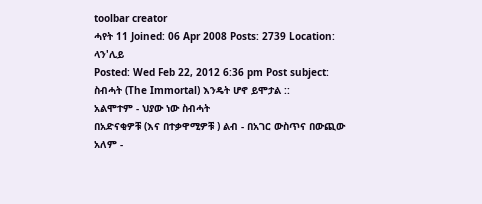toolbar creator
ሓየት 11 Joined: 06 Apr 2008 Posts: 2739 Location: ላን'ሊይ
Posted: Wed Feb 22, 2012 6:36 pm Post subject:
ስብሓት (The Immortal) እንዴት ሆኖ ይሞታል ::
አልሞተም - ህያው ነው ስብሓት
በአድናቂዎቹ (እና በተቃዋሚዎቹ ) ልብ - በአገር ውስጥና በውጪው አለም -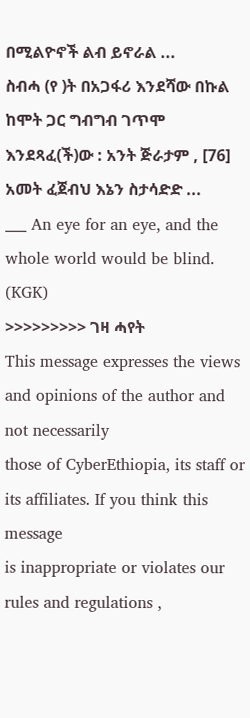በሚልዮኖች ልብ ይኖራል ...
ስብሓ (የ )ት በአጋፋሪ እንደሻው በኩል ከሞት ጋር ግብግብ ገጥሞ እንደጻፈ(ች)ው : አንት ጅራታም , [76] አመት ፈጀብህ እኔን ስታሳድድ ...
___ An eye for an eye, and the whole world would be blind. (KGK)
>>>>>>>>> ገዛ ሓየት
This message expresses the views and opinions of the author and not necessarily
those of CyberEthiopia, its staff or its affiliates. If you think this message
is inappropriate or violates our rules and regulations ,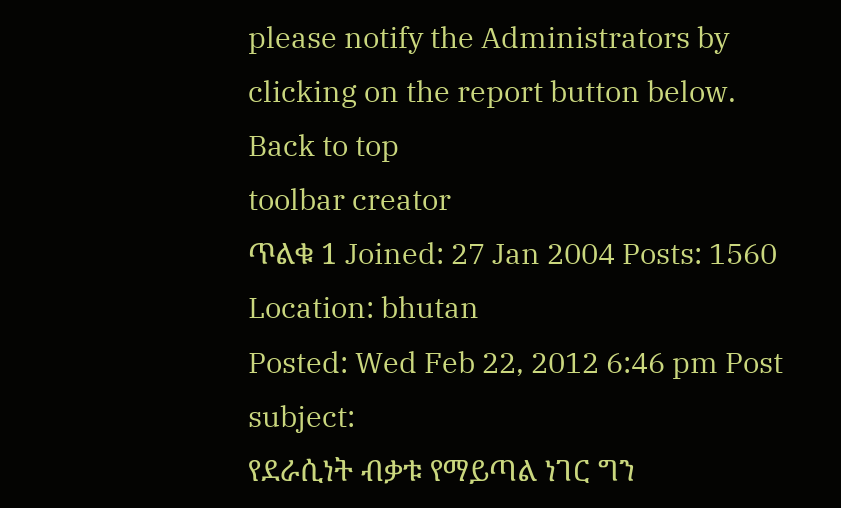please notify the Administrators by clicking on the report button below.
Back to top
toolbar creator
ጥልቁ 1 Joined: 27 Jan 2004 Posts: 1560 Location: bhutan
Posted: Wed Feb 22, 2012 6:46 pm Post subject:
የደራሲነት ብቃቱ የማይጣል ነገር ግን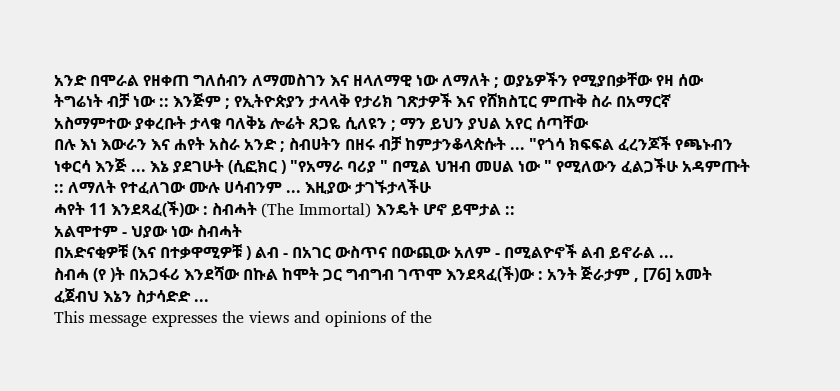አንድ በሞራል የዘቀጠ ግለሰብን ለማመስገን እና ዘላለማዊ ነው ለማለት ; ወያኔዎችን የሚያበቃቸው የዛ ሰው ትግሬነት ብቻ ነው :: እንጅም ; የኢትዮጵያን ታላላቅ የታሪክ ገጽታዎች እና የሸክስፒር ምጡቅ ስራ በአማርኛ አስማምተው ያቀረቡት ታላቁ ባለቅኔ ሎሬት ጸጋዬ ሲለዩን ; ማን ይህን ያህል አየር ሰጣቸው
በሉ እነ እውራን እና ሐየት አስራ አንድ ; ስብሀትን በዘሩ ብቻ ከምታንቆላጵሱት ... "የጎሳ ክፍፍል ፈረንጆች የጫኑብን ነቀርሳ እንጅ ... እኔ ያደገሁት (ሲፎክር ) "የአማራ ባሪያ " በሚል ህዝብ መሀል ነው " የሚለውን ፈልጋችሁ አዳምጡት :: ለማለት የተፈለገው ሙሉ ሀሳብንም ... እዚያው ታገኙታላችሁ
ሓየት 11 እንደጻፈ(ች)ው : ስብሓት (The Immortal) እንዴት ሆኖ ይሞታል ::
አልሞተም - ህያው ነው ስብሓት
በአድናቂዎቹ (እና በተቃዋሚዎቹ ) ልብ - በአገር ውስጥና በውጪው አለም - በሚልዮኖች ልብ ይኖራል ...
ስብሓ (የ )ት በአጋፋሪ እንደሻው በኩል ከሞት ጋር ግብግብ ገጥሞ እንደጻፈ(ች)ው : አንት ጅራታም , [76] አመት ፈጀብህ እኔን ስታሳድድ ...
This message expresses the views and opinions of the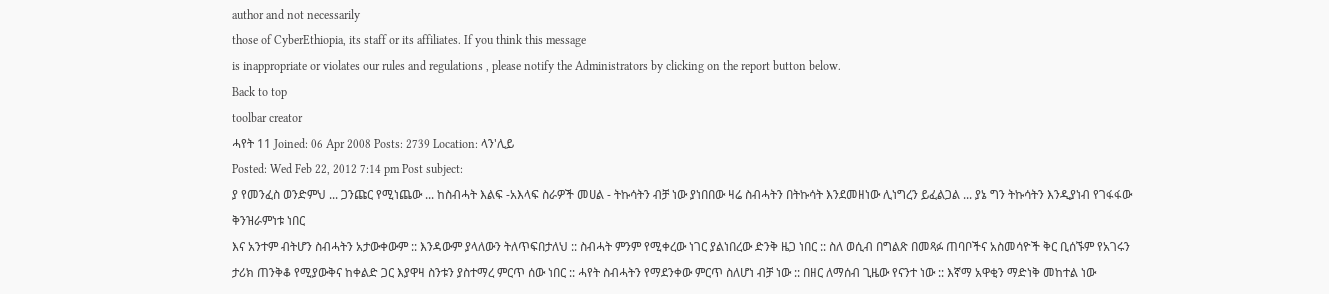author and not necessarily
those of CyberEthiopia, its staff or its affiliates. If you think this message
is inappropriate or violates our rules and regulations , please notify the Administrators by clicking on the report button below.
Back to top
toolbar creator
ሓየት 11 Joined: 06 Apr 2008 Posts: 2739 Location: ላን'ሊይ
Posted: Wed Feb 22, 2012 7:14 pm Post subject:
ያ የመንፈስ ወንድምህ ... ጋንጩር የሚነጨው ... ከስብሓት እልፍ -አእላፍ ስራዎች መሀል - ትኩሳትን ብቻ ነው ያነበበው ዛሬ ስብሓትን በትኩሳት እንደመዘነው ሊነግረን ይፈልጋል ... ያኔ ግን ትኩሳትን እንዲያነብ የገፋፋው ቅንዝራምነቱ ነበር
እና አንተም ብትሆን ስብሓትን አታውቀውም :: እንዳውም ያላለውን ትለጥፍበታለህ :: ስብሓት ምንም የሚቀረው ነገር ያልነበረው ድንቅ ዜጋ ነበር :: ስለ ወሲብ በግልጽ በመጻፉ ጠባቦችና አስመሳዮች ቅር ቢሰኙም የአገሩን ታሪክ ጠንቅቆ የሚያውቅና ከቀልድ ጋር እያዋዛ ስንቱን ያስተማረ ምርጥ ሰው ነበር :: ሓየት ስብሓትን የማደንቀው ምርጥ ስለሆነ ብቻ ነው :: በዘር ለማሰብ ጊዜው የናንተ ነው :: እኛማ አዋቂን ማድነቅ መከተል ነው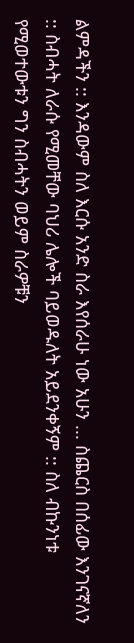ልምዳችን :: እንዳውም ስለ እርሱ አንድ ስራ እየሰራሁ ነው አሁን ... ስጨርስ በሰፊው እንገናኛለን :: ስብሓት ለራሱ የሚመቸው ባህሪ ሌሎች ባይወዱለት አይደንቀኝም :: ስለ ብኩንነቱ የሚወተውቱን ግን ስብሓትን ወይም ስራዎቹን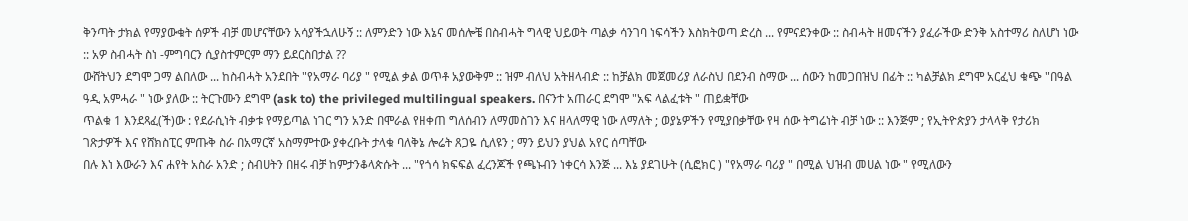ቅንጣት ታክል የማያውቁት ሰዎች ብቻ መሆናቸውን አሳያችኋለሁኝ :: ለምንድን ነው እኔና መሰሎቼ በስብሓት ግላዊ ህይወት ጣልቃ ሳንገባ ነፍሳችን እስክትወጣ ድረስ ... የምናደንቀው :: ስብሓት ዘመናችን ያፈራችው ድንቅ አስተማሪ ስለሆነ ነው :: አዎ ስብሓት ስነ -ምግባርን ሲያስተምርም ማን ይደርስበታል ??
ውሸትህን ደግሞ ጋማ ልበለው ... ከስብሓት አንደበት "የአማራ ባሪያ " የሚል ቃል ወጥቶ አያውቅም :: ዝም ብለህ አትዘላብድ :: ከቻልክ መጀመሪያ ለራስህ በደንብ ስማው ... ሰውን ከመጋበዝህ በፊት :: ካልቻልክ ደግሞ አርፈህ ቁጭ "በዓል ዓዲ አምሓራ " ነው ያለው :: ትርጉሙን ደግሞ (ask to) the privileged multilingual speakers. በናንተ አጠራር ደግሞ "አፍ ላልፈቱት " ጠይቋቸው
ጥልቁ 1 እንደጻፈ(ች)ው : የደራሲነት ብቃቱ የማይጣል ነገር ግን አንድ በሞራል የዘቀጠ ግለሰብን ለማመስገን እና ዘላለማዊ ነው ለማለት ; ወያኔዎችን የሚያበቃቸው የዛ ሰው ትግሬነት ብቻ ነው :: እንጅም ; የኢትዮጵያን ታላላቅ የታሪክ ገጽታዎች እና የሸክስፒር ምጡቅ ስራ በአማርኛ አስማምተው ያቀረቡት ታላቁ ባለቅኔ ሎሬት ጸጋዬ ሲለዩን ; ማን ይህን ያህል አየር ሰጣቸው
በሉ እነ እውራን እና ሐየት አስራ አንድ ; ስብሀትን በዘሩ ብቻ ከምታንቆላጵሱት ... "የጎሳ ክፍፍል ፈረንጆች የጫኑብን ነቀርሳ እንጅ ... እኔ ያደገሁት (ሲፎክር ) "የአማራ ባሪያ " በሚል ህዝብ መሀል ነው " የሚለውን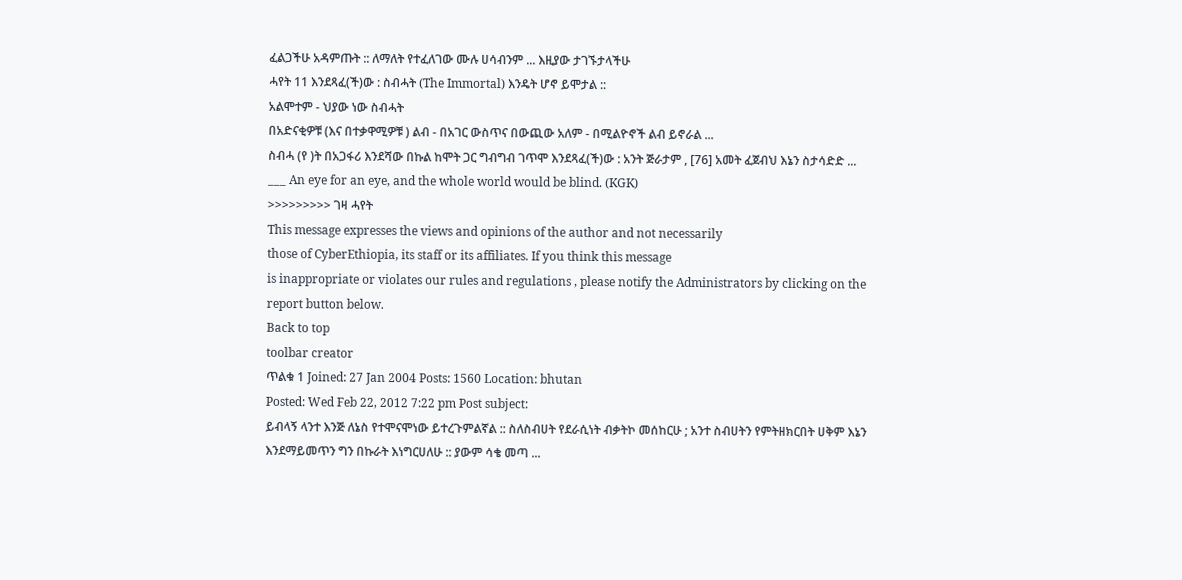ፈልጋችሁ አዳምጡት :: ለማለት የተፈለገው ሙሉ ሀሳብንም ... እዚያው ታገኙታላችሁ
ሓየት 11 እንደጻፈ(ች)ው : ስብሓት (The Immortal) እንዴት ሆኖ ይሞታል ::
አልሞተም - ህያው ነው ስብሓት
በአድናቂዎቹ (እና በተቃዋሚዎቹ ) ልብ - በአገር ውስጥና በውጪው አለም - በሚልዮኖች ልብ ይኖራል ...
ስብሓ (የ )ት በአጋፋሪ እንደሻው በኩል ከሞት ጋር ግብግብ ገጥሞ እንደጻፈ(ች)ው : አንት ጅራታም , [76] አመት ፈጀብህ እኔን ስታሳድድ ...
___ An eye for an eye, and the whole world would be blind. (KGK)
>>>>>>>>> ገዛ ሓየት
This message expresses the views and opinions of the author and not necessarily
those of CyberEthiopia, its staff or its affiliates. If you think this message
is inappropriate or violates our rules and regulations , please notify the Administrators by clicking on the report button below.
Back to top
toolbar creator
ጥልቁ 1 Joined: 27 Jan 2004 Posts: 1560 Location: bhutan
Posted: Wed Feb 22, 2012 7:22 pm Post subject:
ይብላኝ ላንተ እንጅ ለኔስ የተሞናሞነው ይተረጉምልኛል :: ስለስብሀት የደራሲነት ብቃትኮ መሰከርሁ ; አንተ ስብሀትን የምትዘክርበት ሀቅም እኔን እንደማይመጥን ግን በኩራት እነግርሀለሁ :: ያውም ሳቄ መጣ ...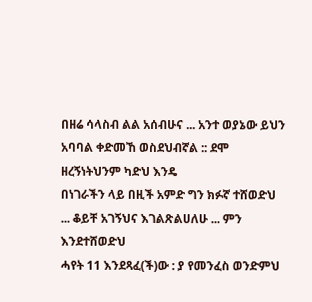በዘሬ ሳላስብ ልል አሰብሁና ... አንተ ወያኔው ይህን አባባል ቀድመኸ ወስደህብኛል :: ደሞ ዘረኝነትህንም ካድህ እንዴ
በነገራችን ላይ በዚች አምድ ግን ክፉኛ ተሸወድህ ... ቆይቸ አገኝህና እገልጽልሀለሁ ... ምን እንደተሸወድህ
ሓየት 11 እንደጻፈ(ች)ው : ያ የመንፈስ ወንድምህ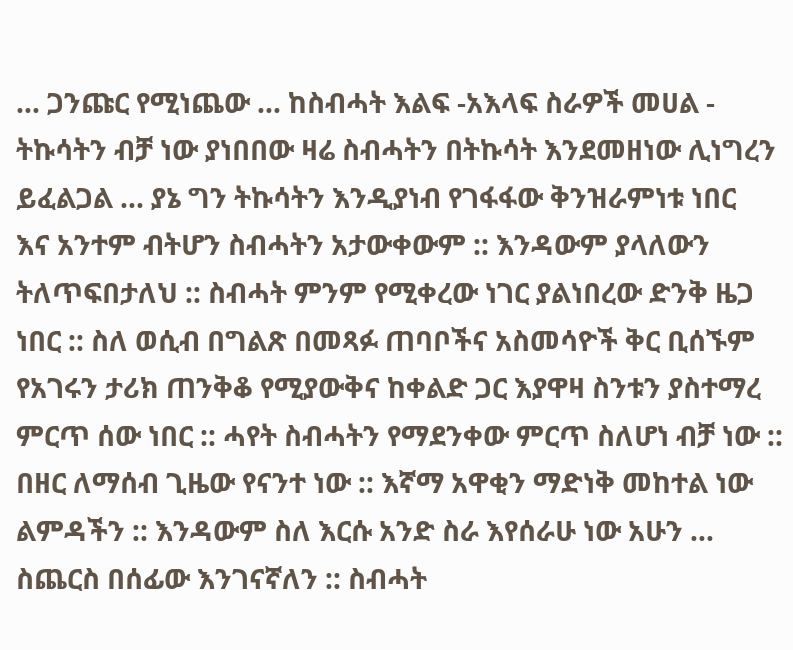... ጋንጩር የሚነጨው ... ከስብሓት እልፍ -አእላፍ ስራዎች መሀል - ትኩሳትን ብቻ ነው ያነበበው ዛሬ ስብሓትን በትኩሳት እንደመዘነው ሊነግረን ይፈልጋል ... ያኔ ግን ትኩሳትን እንዲያነብ የገፋፋው ቅንዝራምነቱ ነበር
እና አንተም ብትሆን ስብሓትን አታውቀውም :: እንዳውም ያላለውን ትለጥፍበታለህ :: ስብሓት ምንም የሚቀረው ነገር ያልነበረው ድንቅ ዜጋ ነበር :: ስለ ወሲብ በግልጽ በመጻፉ ጠባቦችና አስመሳዮች ቅር ቢሰኙም የአገሩን ታሪክ ጠንቅቆ የሚያውቅና ከቀልድ ጋር እያዋዛ ስንቱን ያስተማረ ምርጥ ሰው ነበር :: ሓየት ስብሓትን የማደንቀው ምርጥ ስለሆነ ብቻ ነው :: በዘር ለማሰብ ጊዜው የናንተ ነው :: እኛማ አዋቂን ማድነቅ መከተል ነው ልምዳችን :: እንዳውም ስለ እርሱ አንድ ስራ እየሰራሁ ነው አሁን ... ስጨርስ በሰፊው እንገናኛለን :: ስብሓት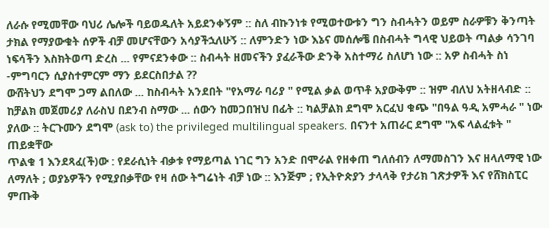ለራሱ የሚመቸው ባህሪ ሌሎች ባይወዱለት አይደንቀኝም :: ስለ ብኩንነቱ የሚወተውቱን ግን ስብሓትን ወይም ስራዎቹን ቅንጣት ታክል የማያውቁት ሰዎች ብቻ መሆናቸውን አሳያችኋለሁኝ :: ለምንድን ነው እኔና መሰሎቼ በስብሓት ግላዊ ህይወት ጣልቃ ሳንገባ ነፍሳችን እስክትወጣ ድረስ ... የምናደንቀው :: ስብሓት ዘመናችን ያፈራችው ድንቅ አስተማሪ ስለሆነ ነው :: አዎ ስብሓት ስነ -ምግባርን ሲያስተምርም ማን ይደርስበታል ??
ውሸትህን ደግሞ ጋማ ልበለው ... ከስብሓት አንደበት "የአማራ ባሪያ " የሚል ቃል ወጥቶ አያውቅም :: ዝም ብለህ አትዘላብድ :: ከቻልክ መጀመሪያ ለራስህ በደንብ ስማው ... ሰውን ከመጋበዝህ በፊት :: ካልቻልክ ደግሞ አርፈህ ቁጭ "በዓል ዓዲ አምሓራ " ነው ያለው :: ትርጉሙን ደግሞ (ask to) the privileged multilingual speakers. በናንተ አጠራር ደግሞ "አፍ ላልፈቱት " ጠይቋቸው
ጥልቁ 1 እንደጻፈ(ች)ው : የደራሲነት ብቃቱ የማይጣል ነገር ግን አንድ በሞራል የዘቀጠ ግለሰብን ለማመስገን እና ዘላለማዊ ነው ለማለት ; ወያኔዎችን የሚያበቃቸው የዛ ሰው ትግሬነት ብቻ ነው :: እንጅም ; የኢትዮጵያን ታላላቅ የታሪክ ገጽታዎች እና የሸክስፒር ምጡቅ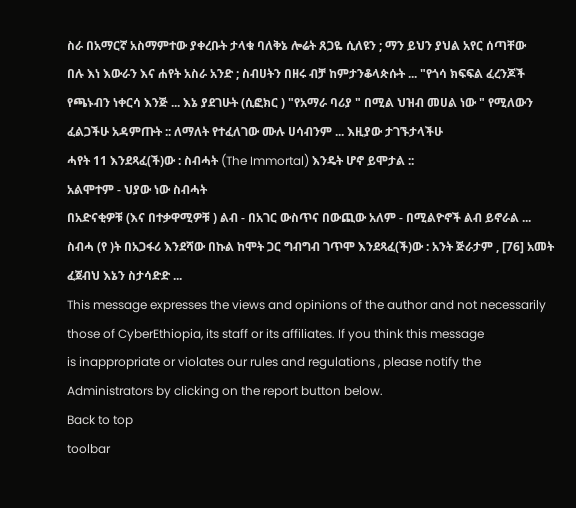ስራ በአማርኛ አስማምተው ያቀረቡት ታላቁ ባለቅኔ ሎሬት ጸጋዬ ሲለዩን ; ማን ይህን ያህል አየር ሰጣቸው
በሉ እነ እውራን እና ሐየት አስራ አንድ ; ስብሀትን በዘሩ ብቻ ከምታንቆላጵሱት ... "የጎሳ ክፍፍል ፈረንጆች የጫኑብን ነቀርሳ እንጅ ... እኔ ያደገሁት (ሲፎክር ) "የአማራ ባሪያ " በሚል ህዝብ መሀል ነው " የሚለውን ፈልጋችሁ አዳምጡት :: ለማለት የተፈለገው ሙሉ ሀሳብንም ... እዚያው ታገኙታላችሁ
ሓየት 11 እንደጻፈ(ች)ው : ስብሓት (The Immortal) እንዴት ሆኖ ይሞታል ::
አልሞተም - ህያው ነው ስብሓት
በአድናቂዎቹ (እና በተቃዋሚዎቹ ) ልብ - በአገር ውስጥና በውጪው አለም - በሚልዮኖች ልብ ይኖራል ...
ስብሓ (የ )ት በአጋፋሪ እንደሻው በኩል ከሞት ጋር ግብግብ ገጥሞ እንደጻፈ(ች)ው : አንት ጅራታም , [76] አመት ፈጀብህ እኔን ስታሳድድ ...
This message expresses the views and opinions of the author and not necessarily
those of CyberEthiopia, its staff or its affiliates. If you think this message
is inappropriate or violates our rules and regulations , please notify the Administrators by clicking on the report button below.
Back to top
toolbar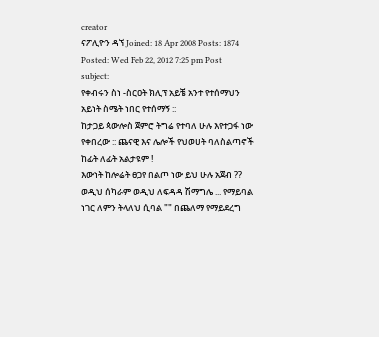creator
ናፖሊዮን ዳኘ Joined: 18 Apr 2008 Posts: 1874
Posted: Wed Feb 22, 2012 7:25 pm Post subject:
የቀብሩን ስነ -ስርዐት ክሊፕ አይቼ አንተ የተሰማህን አይነት ስሜት ነበር የተሰማኝ ::
ከታጋይ ጳውሎስ ጀምሮ ትግሬ የተባለ ሁሉ እየተጋፋ ነው የቀበረው :: ጨናዊ እና ሌሎች የህወሀት ባለስልጣኖች ከፊት ለፊት አልታዩም !
እውነት ከሎሬት ፀጋየ በልጦ ነው ይህ ሁሉ አጀብ ?? ወዲህ ሰካራም ወዲህ ለፍዳዳ ሽማግሌ ... የማይባል ነገር ለምን ትላለህ ሲባል "" በጨለማ የማይደረግ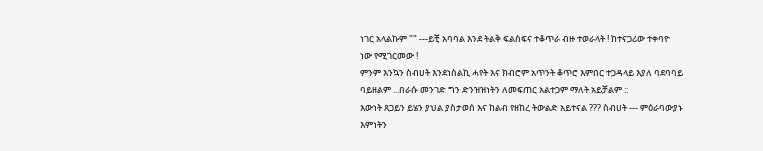ነገር አላልኩም "" ---ይቺ አባባል እንደ ትልቅ ፍልስፍና ተቆጥራ ብዙ ተወራላት ! ከተናጋሪው ተቀባዮ ነው የሚገርመው !
ምንም እንኳን ስብሀት እንደነስልኪ ሓየት እና ክብሮም አጥንት ቆጥሮ እምበር ተጋዳላይ እያለ ባደባባይ ባይዘልም ...በራሱ መንገድ ግን ድንዝዝነትን ለመፍጠር አልተጋም ማለት አይቻልም ::
እውነት ጸጋይን ይሄን ያህል ያስታወሰ እና ከልብ የዘከረ ትውልድ አይተናል ??? ስብሀት --- ምዕራባውያኑ እምነትን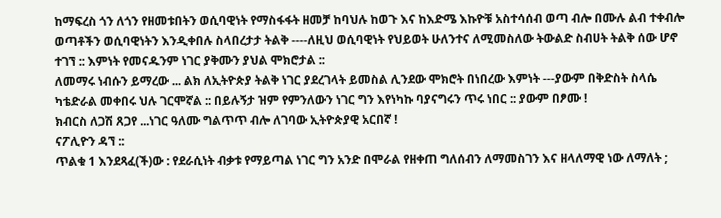ከማፍረስ ጎን ለጎን የዘመቱበትን ወሲባዊነት የማስፋፋት ዘመቻ ከባህሉ ከወጉ እና ከእድሜ እኩዮቹ አስተሳሰብ ወጣ ብሎ በሙሉ ልብ ተቀብሎ ወጣቶችን ወሲባዊነትን እንዲቀበሉ ስላበረታታ ትልቅ ----ለዚህ ወሲባዊነት የህይወት ሁለንተና ለሚመስለው ትውልድ ስብሀት ትልቅ ሰው ሆኖ ተገኘ :: እምነት የመናዱንም ነገር ያቅሙን ያህል ሞክሮታል ::
ለመማሩ ነብሱን ይማረው ... ልክ ለኢትዮጵያ ትልቅ ነገር ያደረገላት ይመስል ሊንደው ሞክሮት በነበረው እምነት ---ያውም በቅድስት ስላሴ ካቴድራል መቀበሩ ህሉ ገርሞኛል :: በይሉኝታ ዝም የምንለውን ነገር ግን እየነካኩ ባያናግሩን ጥሩ ነበር :: ያውም በፆሙ !
ክብርስ ለጋሽ ጸጋየ ...ነገር ዓለሙ ግልጥጥ ብሎ ለገባው ኢትዮጵያዊ አርበኛ !
ናፖሊዮን ዳኘ ::
ጥልቁ 1 እንደጻፈ(ች)ው : የደራሲነት ብቃቱ የማይጣል ነገር ግን አንድ በሞራል የዘቀጠ ግለሰብን ለማመስገን እና ዘላለማዊ ነው ለማለት ;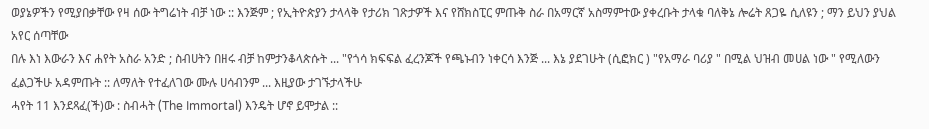ወያኔዎችን የሚያበቃቸው የዛ ሰው ትግሬነት ብቻ ነው :: እንጅም ; የኢትዮጵያን ታላላቅ የታሪክ ገጽታዎች እና የሸክስፒር ምጡቅ ስራ በአማርኛ አስማምተው ያቀረቡት ታላቁ ባለቅኔ ሎሬት ጸጋዬ ሲለዩን ; ማን ይህን ያህል አየር ሰጣቸው
በሉ እነ እውራን እና ሐየት አስራ አንድ ; ስብሀትን በዘሩ ብቻ ከምታንቆላጵሱት ... "የጎሳ ክፍፍል ፈረንጆች የጫኑብን ነቀርሳ እንጅ ... እኔ ያደገሁት (ሲፎክር ) "የአማራ ባሪያ " በሚል ህዝብ መሀል ነው " የሚለውን ፈልጋችሁ አዳምጡት :: ለማለት የተፈለገው ሙሉ ሀሳብንም ... እዚያው ታገኙታላችሁ
ሓየት 11 እንደጻፈ(ች)ው : ስብሓት (The Immortal) እንዴት ሆኖ ይሞታል ::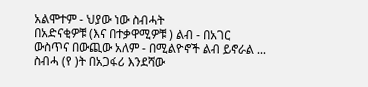አልሞተም - ህያው ነው ስብሓት
በአድናቂዎቹ (እና በተቃዋሚዎቹ ) ልብ - በአገር ውስጥና በውጪው አለም - በሚልዮኖች ልብ ይኖራል ...
ስብሓ (የ )ት በአጋፋሪ እንደሻው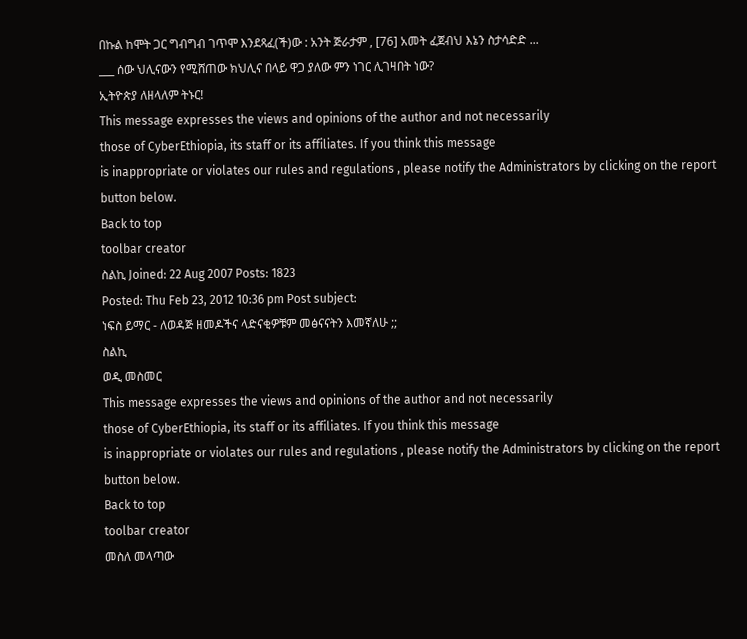በኩል ከሞት ጋር ግብግብ ገጥሞ እንደጻፈ(ች)ው : አንት ጅራታም , [76] አመት ፈጀብህ እኔን ስታሳድድ ...
___ ሰው ህሊናውን የሚሸጠው ክህሊና በላይ ዋጋ ያለው ምን ነገር ሊገዛበት ነው?
ኢትዮጵያ ለዘላለም ትኑር!
This message expresses the views and opinions of the author and not necessarily
those of CyberEthiopia, its staff or its affiliates. If you think this message
is inappropriate or violates our rules and regulations , please notify the Administrators by clicking on the report button below.
Back to top
toolbar creator
ስልኪ Joined: 22 Aug 2007 Posts: 1823
Posted: Thu Feb 23, 2012 10:36 pm Post subject:
ነፍስ ይማር - ለወዳጅ ዘመዶችና ላድናቂዎቹም መፅናናትን እመኛለሁ ;;
ስልኪ
ወዲ መስመር
This message expresses the views and opinions of the author and not necessarily
those of CyberEthiopia, its staff or its affiliates. If you think this message
is inappropriate or violates our rules and regulations , please notify the Administrators by clicking on the report button below.
Back to top
toolbar creator
መስለ መላጣው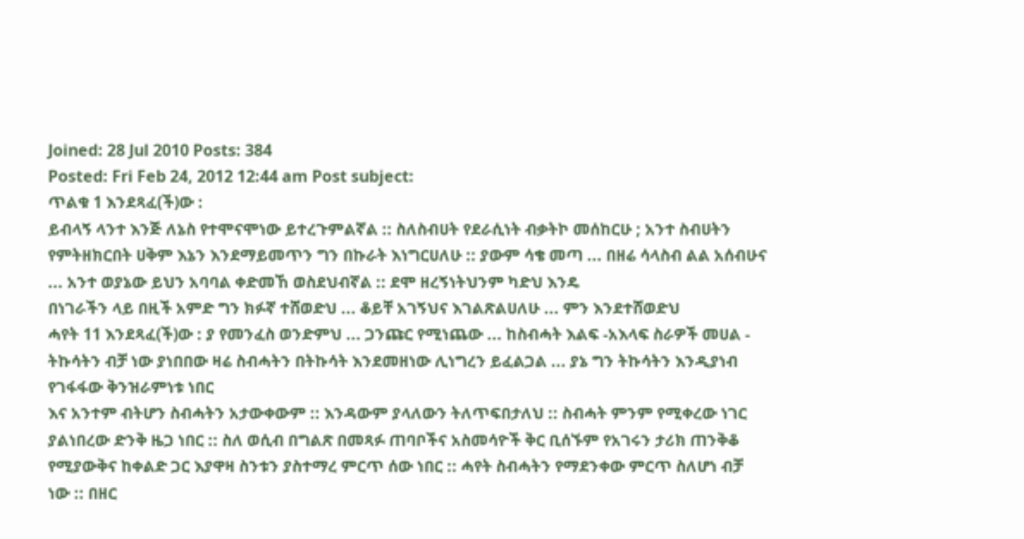Joined: 28 Jul 2010 Posts: 384
Posted: Fri Feb 24, 2012 12:44 am Post subject:
ጥልቁ 1 እንደጻፈ(ች)ው :
ይብላኝ ላንተ እንጅ ለኔስ የተሞናሞነው ይተረጉምልኛል :: ስለስብሀት የደራሲነት ብቃትኮ መሰከርሁ ; አንተ ስብሀትን የምትዘክርበት ሀቅም እኔን እንደማይመጥን ግን በኩራት እነግርሀለሁ :: ያውም ሳቄ መጣ ... በዘሬ ሳላስብ ልል አሰብሁና ... አንተ ወያኔው ይህን አባባል ቀድመኸ ወስደህብኛል :: ደሞ ዘረኝነትህንም ካድህ እንዴ
በነገራችን ላይ በዚች አምድ ግን ክፉኛ ተሸወድህ ... ቆይቸ አገኝህና እገልጽልሀለሁ ... ምን እንደተሸወድህ
ሓየት 11 እንደጻፈ(ች)ው : ያ የመንፈስ ወንድምህ ... ጋንጩር የሚነጨው ... ከስብሓት እልፍ -አእላፍ ስራዎች መሀል - ትኩሳትን ብቻ ነው ያነበበው ዛሬ ስብሓትን በትኩሳት እንደመዘነው ሊነግረን ይፈልጋል ... ያኔ ግን ትኩሳትን እንዲያነብ የገፋፋው ቅንዝራምነቱ ነበር
እና አንተም ብትሆን ስብሓትን አታውቀውም :: እንዳውም ያላለውን ትለጥፍበታለህ :: ስብሓት ምንም የሚቀረው ነገር ያልነበረው ድንቅ ዜጋ ነበር :: ስለ ወሲብ በግልጽ በመጻፉ ጠባቦችና አስመሳዮች ቅር ቢሰኙም የአገሩን ታሪክ ጠንቅቆ የሚያውቅና ከቀልድ ጋር እያዋዛ ስንቱን ያስተማረ ምርጥ ሰው ነበር :: ሓየት ስብሓትን የማደንቀው ምርጥ ስለሆነ ብቻ ነው :: በዘር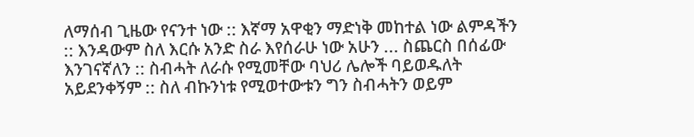ለማሰብ ጊዜው የናንተ ነው :: እኛማ አዋቂን ማድነቅ መከተል ነው ልምዳችን :: እንዳውም ስለ እርሱ አንድ ስራ እየሰራሁ ነው አሁን ... ስጨርስ በሰፊው እንገናኛለን :: ስብሓት ለራሱ የሚመቸው ባህሪ ሌሎች ባይወዱለት አይደንቀኝም :: ስለ ብኩንነቱ የሚወተውቱን ግን ስብሓትን ወይም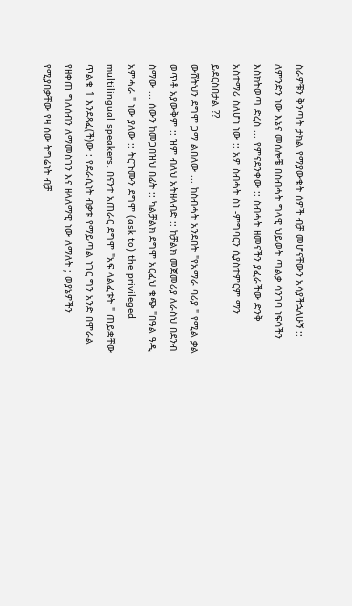ስራዎቹን ቅንጣት ታክል የማያውቁት ሰዎች ብቻ መሆናቸውን አሳያችኋለሁኝ :: ለምንድን ነው እኔና መሰሎቼ በስብሓት ግላዊ ህይወት ጣልቃ ሳንገባ ነፍሳችን እስክትወጣ ድረስ ... የምናደንቀው :: ስብሓት ዘመናችን ያፈራችው ድንቅ አስተማሪ ስለሆነ ነው :: አዎ ስብሓት ስነ -ምግባርን ሲያስተምርም ማን ይደርስበታል ??
ውሸትህን ደግሞ ጋማ ልበለው ... ከስብሓት አንደበት "የአማራ ባሪያ " የሚል ቃል ወጥቶ አያውቅም :: ዝም ብለህ አትዘላብድ :: ከቻልክ መጀመሪያ ለራስህ በደንብ ስማው ... ሰውን ከመጋበዝህ በፊት :: ካልቻልክ ደግሞ አርፈህ ቁጭ "በዓል ዓዲ አምሓራ " ነው ያለው :: ትርጉሙን ደግሞ (ask to) the privileged multilingual speakers. በናንተ አጠራር ደግሞ "አፍ ላልፈቱት " ጠይቋቸው
ጥልቁ 1 እንደጻፈ(ች)ው : የደራሲነት ብቃቱ የማይጣል ነገር ግን አንድ በሞራል የዘቀጠ ግለሰብን ለማመስገን እና ዘላለማዊ ነው ለማለት ; ወያኔዎችን የሚያበቃቸው የዛ ሰው ትግሬነት ብቻ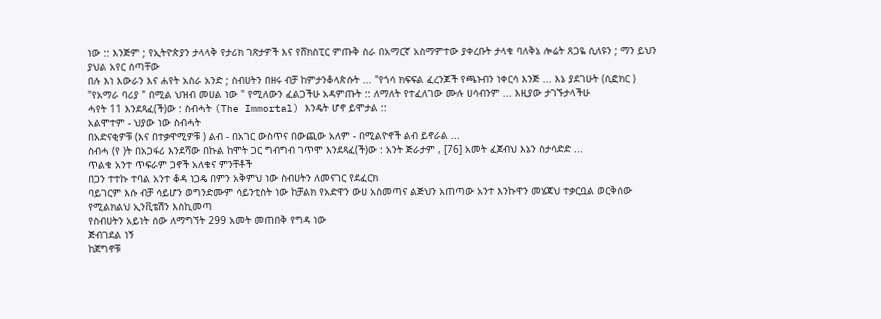ነው :: እንጅም ; የኢትዮጵያን ታላላቅ የታሪክ ገጽታዎች እና የሸክስፒር ምጡቅ ስራ በአማርኛ አስማምተው ያቀረቡት ታላቁ ባለቅኔ ሎሬት ጸጋዬ ሲለዩን ; ማን ይህን ያህል አየር ሰጣቸው
በሉ እነ እውራን እና ሐየት አስራ አንድ ; ስብሀትን በዘሩ ብቻ ከምታንቆላጵሱት ... "የጎሳ ክፍፍል ፈረንጆች የጫኑብን ነቀርሳ እንጅ ... እኔ ያደገሁት (ሲፎክር ) "የአማራ ባሪያ " በሚል ህዝብ መሀል ነው " የሚለውን ፈልጋችሁ አዳምጡት :: ለማለት የተፈለገው ሙሉ ሀሳብንም ... እዚያው ታገኙታላችሁ
ሓየት 11 እንደጻፈ(ች)ው : ስብሓት (The Immortal) እንዴት ሆኖ ይሞታል ::
አልሞተም - ህያው ነው ስብሓት
በአድናቂዎቹ (እና በተቃዋሚዎቹ ) ልብ - በአገር ውስጥና በውጪው አለም - በሚልዮኖች ልብ ይኖራል ...
ስብሓ (የ )ት በአጋፋሪ እንደሻው በኩል ከሞት ጋር ግብግብ ገጥሞ እንደጻፈ(ች)ው : አንት ጅራታም , [76] አመት ፈጀብህ እኔን ስታሳድድ ...
ጥልቁ አንተ ጥፍራም ጋኖች አለቁና ምንቸቶች
በጋን ተተኩ ተባል አንተ ቆዳ ነጋዴ በምን አቅምህ ነው ስብሀትን ለመናገር የደፈርክ
ባይገርም እሱ ብቻ ሳይሆን ወግንድሙም ሳይንቲስት ነው ከቻልክ የአድዋን ውሀ አስመጣና ልጅህን አጠጣው አንተ እንኩዋን መሄጃህ ተቃርቧል ወርቅሰው የሚልክልህ ኢንቪቴሽን እስኪመጣ
የስብሀትን አይነት ሰው ለማግኘት 299 አመት መጠበቅ የግዳ ነው
ጅብገደል ነኝ
ከጀግኖቹ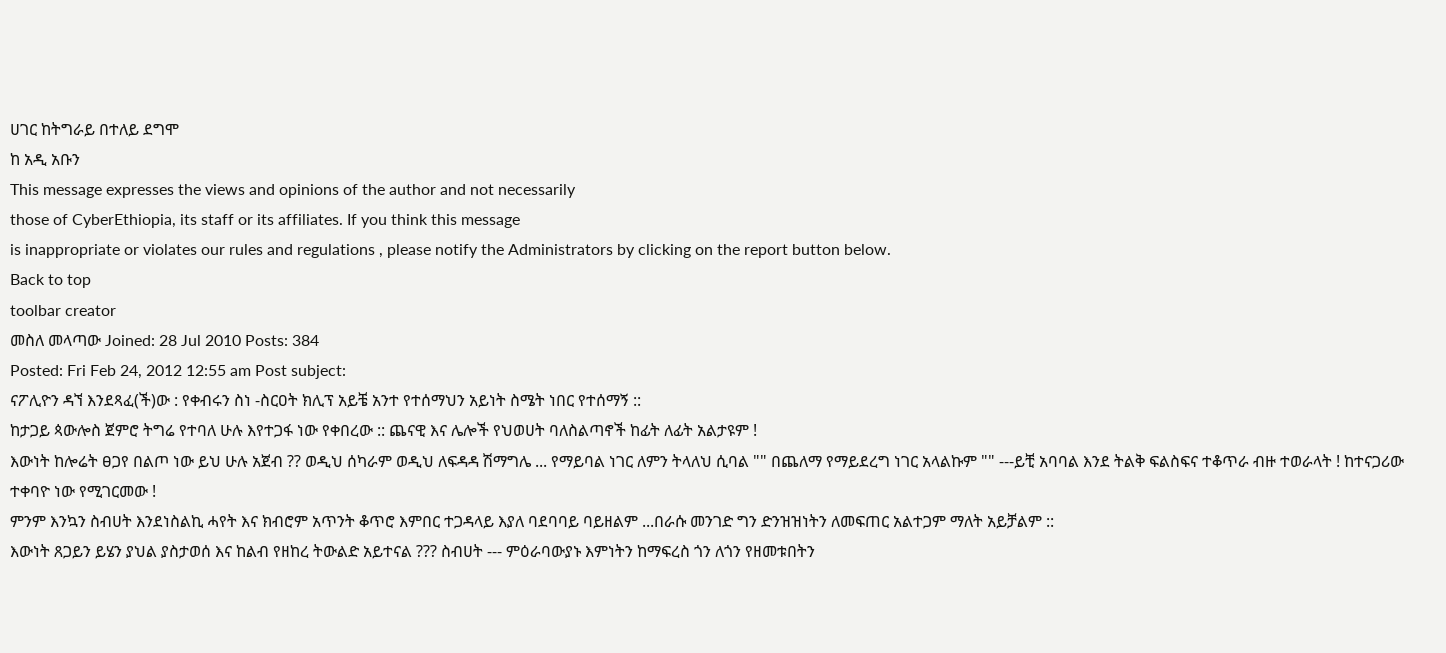ሀገር ከትግራይ በተለይ ደግሞ
ከ አዲ አቡን
This message expresses the views and opinions of the author and not necessarily
those of CyberEthiopia, its staff or its affiliates. If you think this message
is inappropriate or violates our rules and regulations , please notify the Administrators by clicking on the report button below.
Back to top
toolbar creator
መስለ መላጣው Joined: 28 Jul 2010 Posts: 384
Posted: Fri Feb 24, 2012 12:55 am Post subject:
ናፖሊዮን ዳኘ እንደጻፈ(ች)ው : የቀብሩን ስነ -ስርዐት ክሊፕ አይቼ አንተ የተሰማህን አይነት ስሜት ነበር የተሰማኝ ::
ከታጋይ ጳውሎስ ጀምሮ ትግሬ የተባለ ሁሉ እየተጋፋ ነው የቀበረው :: ጨናዊ እና ሌሎች የህወሀት ባለስልጣኖች ከፊት ለፊት አልታዩም !
እውነት ከሎሬት ፀጋየ በልጦ ነው ይህ ሁሉ አጀብ ?? ወዲህ ሰካራም ወዲህ ለፍዳዳ ሽማግሌ ... የማይባል ነገር ለምን ትላለህ ሲባል "" በጨለማ የማይደረግ ነገር አላልኩም "" ---ይቺ አባባል እንደ ትልቅ ፍልስፍና ተቆጥራ ብዙ ተወራላት ! ከተናጋሪው ተቀባዮ ነው የሚገርመው !
ምንም እንኳን ስብሀት እንደነስልኪ ሓየት እና ክብሮም አጥንት ቆጥሮ እምበር ተጋዳላይ እያለ ባደባባይ ባይዘልም ...በራሱ መንገድ ግን ድንዝዝነትን ለመፍጠር አልተጋም ማለት አይቻልም ::
እውነት ጸጋይን ይሄን ያህል ያስታወሰ እና ከልብ የዘከረ ትውልድ አይተናል ??? ስብሀት --- ምዕራባውያኑ እምነትን ከማፍረስ ጎን ለጎን የዘመቱበትን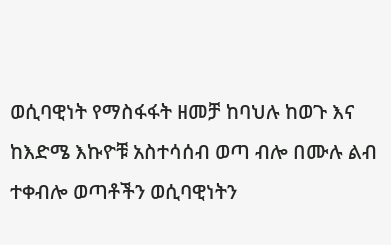ወሲባዊነት የማስፋፋት ዘመቻ ከባህሉ ከወጉ እና ከእድሜ እኩዮቹ አስተሳሰብ ወጣ ብሎ በሙሉ ልብ ተቀብሎ ወጣቶችን ወሲባዊነትን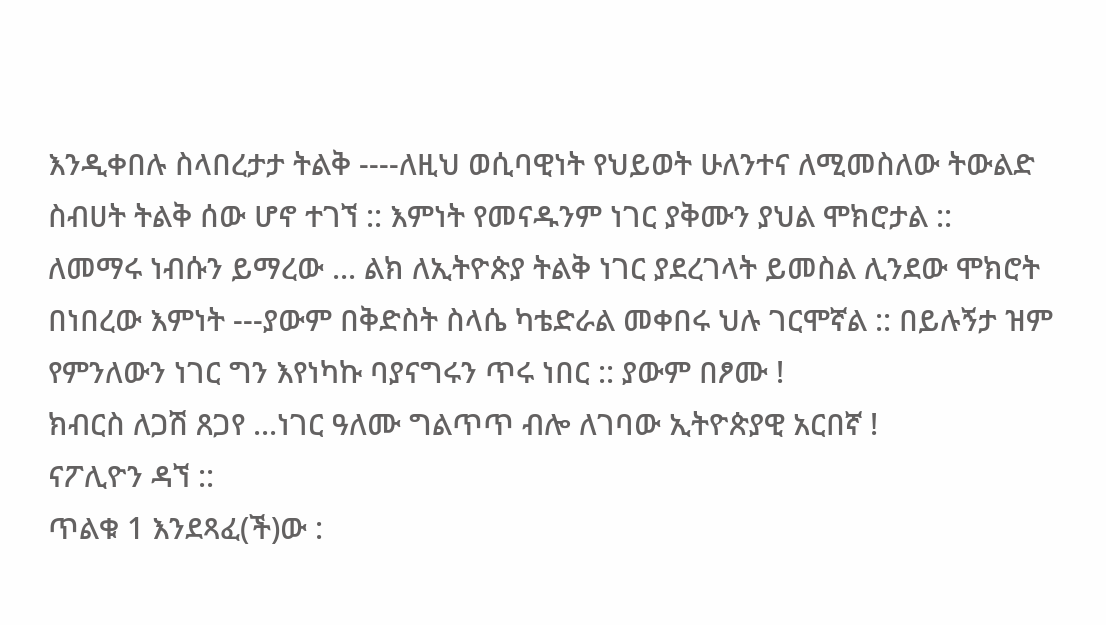እንዲቀበሉ ስላበረታታ ትልቅ ----ለዚህ ወሲባዊነት የህይወት ሁለንተና ለሚመስለው ትውልድ ስብሀት ትልቅ ሰው ሆኖ ተገኘ :: እምነት የመናዱንም ነገር ያቅሙን ያህል ሞክሮታል ::
ለመማሩ ነብሱን ይማረው ... ልክ ለኢትዮጵያ ትልቅ ነገር ያደረገላት ይመስል ሊንደው ሞክሮት በነበረው እምነት ---ያውም በቅድስት ስላሴ ካቴድራል መቀበሩ ህሉ ገርሞኛል :: በይሉኝታ ዝም የምንለውን ነገር ግን እየነካኩ ባያናግሩን ጥሩ ነበር :: ያውም በፆሙ !
ክብርስ ለጋሽ ጸጋየ ...ነገር ዓለሙ ግልጥጥ ብሎ ለገባው ኢትዮጵያዊ አርበኛ !
ናፖሊዮን ዳኘ ::
ጥልቁ 1 እንደጻፈ(ች)ው :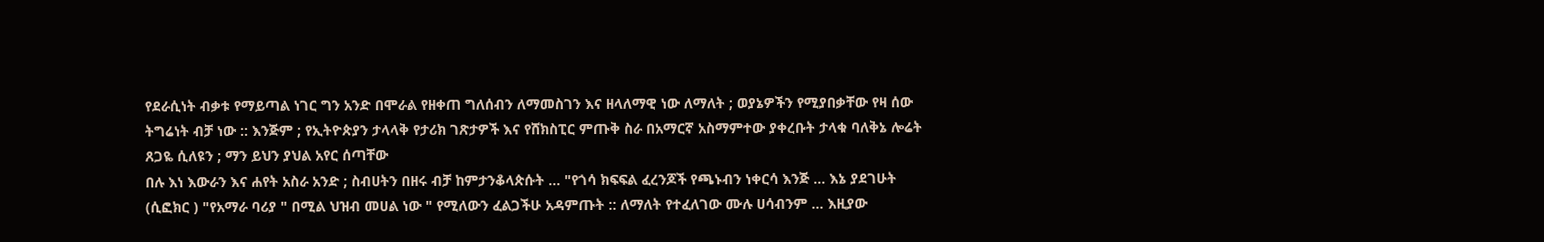የደራሲነት ብቃቱ የማይጣል ነገር ግን አንድ በሞራል የዘቀጠ ግለሰብን ለማመስገን እና ዘላለማዊ ነው ለማለት ; ወያኔዎችን የሚያበቃቸው የዛ ሰው ትግሬነት ብቻ ነው :: እንጅም ; የኢትዮጵያን ታላላቅ የታሪክ ገጽታዎች እና የሸክስፒር ምጡቅ ስራ በአማርኛ አስማምተው ያቀረቡት ታላቁ ባለቅኔ ሎሬት ጸጋዬ ሲለዩን ; ማን ይህን ያህል አየር ሰጣቸው
በሉ እነ እውራን እና ሐየት አስራ አንድ ; ስብሀትን በዘሩ ብቻ ከምታንቆላጵሱት ... "የጎሳ ክፍፍል ፈረንጆች የጫኑብን ነቀርሳ እንጅ ... እኔ ያደገሁት (ሲፎክር ) "የአማራ ባሪያ " በሚል ህዝብ መሀል ነው " የሚለውን ፈልጋችሁ አዳምጡት :: ለማለት የተፈለገው ሙሉ ሀሳብንም ... እዚያው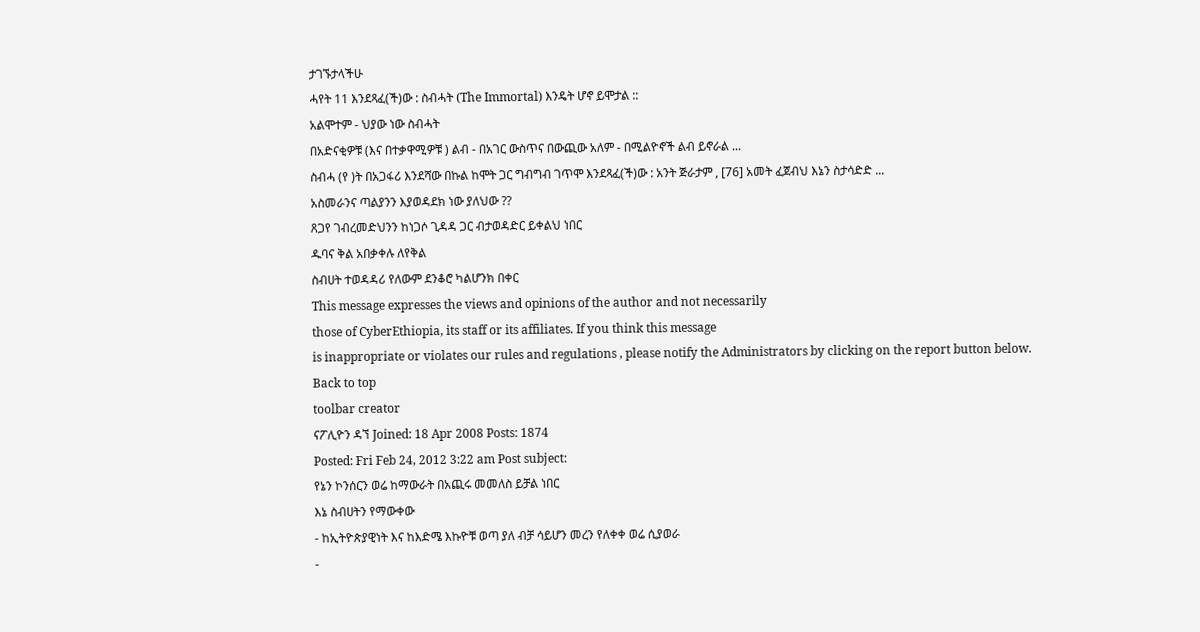ታገኙታላችሁ
ሓየት 11 እንደጻፈ(ች)ው : ስብሓት (The Immortal) እንዴት ሆኖ ይሞታል ::
አልሞተም - ህያው ነው ስብሓት
በአድናቂዎቹ (እና በተቃዋሚዎቹ ) ልብ - በአገር ውስጥና በውጪው አለም - በሚልዮኖች ልብ ይኖራል ...
ስብሓ (የ )ት በአጋፋሪ እንደሻው በኩል ከሞት ጋር ግብግብ ገጥሞ እንደጻፈ(ች)ው : አንት ጅራታም , [76] አመት ፈጀብህ እኔን ስታሳድድ ...
አስመራንና ጣልያንን እያወዳደክ ነው ያለህው ??
ጸጋየ ገብረመድህንን ከነጋሶ ጊዳዳ ጋር ብታወዳድር ይቀልህ ነበር
ዱባና ቅል አበቃቀሉ ለየቅል
ስብሀት ተወዳዳሪ የለውም ደንቆሮ ካልሆንክ በቀር
This message expresses the views and opinions of the author and not necessarily
those of CyberEthiopia, its staff or its affiliates. If you think this message
is inappropriate or violates our rules and regulations , please notify the Administrators by clicking on the report button below.
Back to top
toolbar creator
ናፖሊዮን ዳኘ Joined: 18 Apr 2008 Posts: 1874
Posted: Fri Feb 24, 2012 3:22 am Post subject:
የኔን ኮንሰርን ወሬ ከማውራት በአጪሩ መመለስ ይቻል ነበር
እኔ ስብሀትን የማውቀው
- ከኢትዮጵያዊነት እና ከእድሜ እኩዮቹ ወጣ ያለ ብቻ ሳይሆን መረን የለቀቀ ወሬ ሲያወራ
-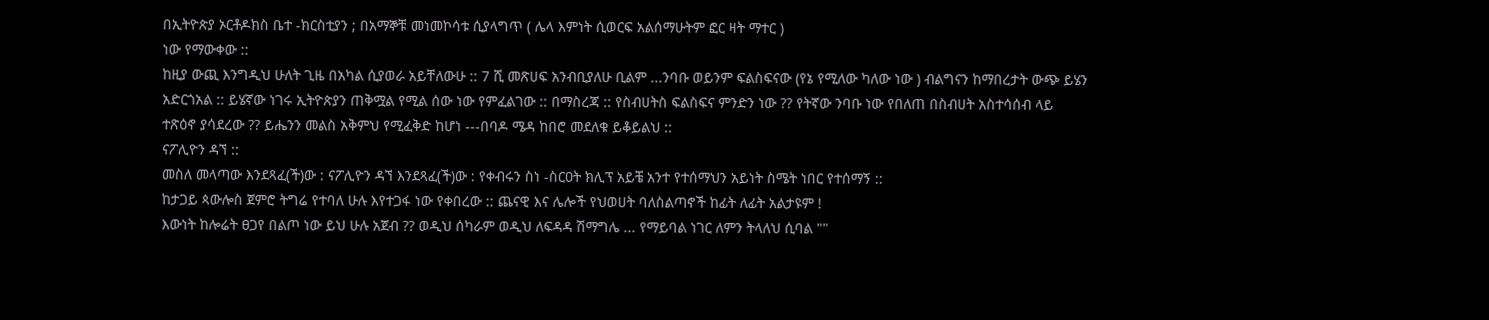በኢትዮጵያ ኦርቶዶክስ ቤተ -ክርስቲያን ; በአማኞቹ መነመኮሳቱ ሲያላግጥ ( ሌላ እምነት ሲወርፍ አልሰማሁትም ፎር ዛት ማተር )
ነው የማውቀው ::
ከዚያ ውጪ እንግዲህ ሁለት ጊዜ በአካል ሲያወራ አይቸለውሁ :: 7 ሺ መጽሀፍ አንብቢያለሁ ቢልም ...ንባቡ ወይንም ፍልስፍናው (የኔ የሚለው ካለው ነው ) ብልግናን ከማበረታት ውጭ ይሄን አድርጎአል :: ይሄኛው ነገሩ ኢትዮጵያን ጠቅሟል የሚል ሰው ነው የምፈልገው :: በማስረጃ :: የስብሀትስ ፍልስፍና ምንድን ነው ?? የትኛው ንባቡ ነው የበለጠ በስብሀት አስተሳሰብ ላይ ተጽዕኖ ያሳደረው ?? ይሔንን መልስ አቅምህ የሚፈቅድ ከሆነ ---በባዶ ሜዳ ከበሮ መደለቁ ይቆይልህ ::
ናፖሊዮን ዳኘ ::
መስለ መላጣው እንደጻፈ(ች)ው : ናፖሊዮን ዳኘ እንደጻፈ(ች)ው : የቀብሩን ስነ -ስርዐት ክሊፕ አይቼ አንተ የተሰማህን አይነት ስሜት ነበር የተሰማኝ ::
ከታጋይ ጳውሎስ ጀምሮ ትግሬ የተባለ ሁሉ እየተጋፋ ነው የቀበረው :: ጨናዊ እና ሌሎች የህወሀት ባለስልጣኖች ከፊት ለፊት አልታዩም !
እውነት ከሎሬት ፀጋየ በልጦ ነው ይህ ሁሉ አጀብ ?? ወዲህ ሰካራም ወዲህ ለፍዳዳ ሽማግሌ ... የማይባል ነገር ለምን ትላለህ ሲባል ""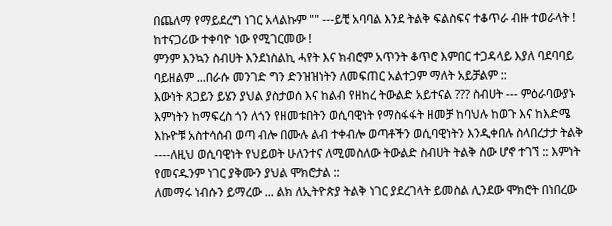በጨለማ የማይደረግ ነገር አላልኩም "" ---ይቺ አባባል እንደ ትልቅ ፍልስፍና ተቆጥራ ብዙ ተወራላት ! ከተናጋሪው ተቀባዮ ነው የሚገርመው !
ምንም እንኳን ስብሀት እንደነስልኪ ሓየት እና ክብሮም አጥንት ቆጥሮ እምበር ተጋዳላይ እያለ ባደባባይ ባይዘልም ...በራሱ መንገድ ግን ድንዝዝነትን ለመፍጠር አልተጋም ማለት አይቻልም ::
እውነት ጸጋይን ይሄን ያህል ያስታወሰ እና ከልብ የዘከረ ትውልድ አይተናል ??? ስብሀት --- ምዕራባውያኑ እምነትን ከማፍረስ ጎን ለጎን የዘመቱበትን ወሲባዊነት የማስፋፋት ዘመቻ ከባህሉ ከወጉ እና ከእድሜ እኩዮቹ አስተሳሰብ ወጣ ብሎ በሙሉ ልብ ተቀብሎ ወጣቶችን ወሲባዊነትን እንዲቀበሉ ስላበረታታ ትልቅ ----ለዚህ ወሲባዊነት የህይወት ሁለንተና ለሚመስለው ትውልድ ስብሀት ትልቅ ሰው ሆኖ ተገኘ :: እምነት የመናዱንም ነገር ያቅሙን ያህል ሞክሮታል ::
ለመማሩ ነብሱን ይማረው ... ልክ ለኢትዮጵያ ትልቅ ነገር ያደረገላት ይመስል ሊንደው ሞክሮት በነበረው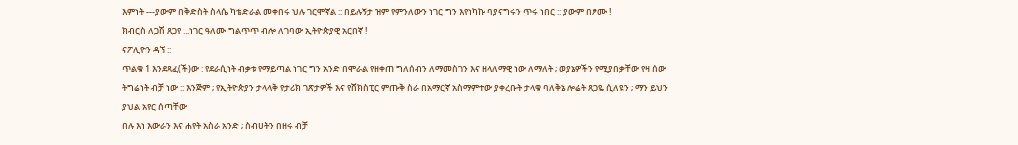እምነት ---ያውም በቅድስት ስላሴ ካቴድራል መቀበሩ ህሉ ገርሞኛል :: በይሉኝታ ዝም የምንለውን ነገር ግን እየነካኩ ባያናግሩን ጥሩ ነበር :: ያውም በፆሙ !
ክብርስ ለጋሽ ጸጋየ ...ነገር ዓለሙ ግልጥጥ ብሎ ለገባው ኢትዮጵያዊ አርበኛ !
ናፖሊዮን ዳኘ ::
ጥልቁ 1 እንደጻፈ(ች)ው : የደራሲነት ብቃቱ የማይጣል ነገር ግን አንድ በሞራል የዘቀጠ ግለሰብን ለማመስገን እና ዘላለማዊ ነው ለማለት ; ወያኔዎችን የሚያበቃቸው የዛ ሰው ትግሬነት ብቻ ነው :: እንጅም ; የኢትዮጵያን ታላላቅ የታሪክ ገጽታዎች እና የሸክስፒር ምጡቅ ስራ በአማርኛ አስማምተው ያቀረቡት ታላቁ ባለቅኔ ሎሬት ጸጋዬ ሲለዩን ; ማን ይህን ያህል አየር ሰጣቸው
በሉ እነ እውራን እና ሐየት አስራ አንድ ; ስብሀትን በዘሩ ብቻ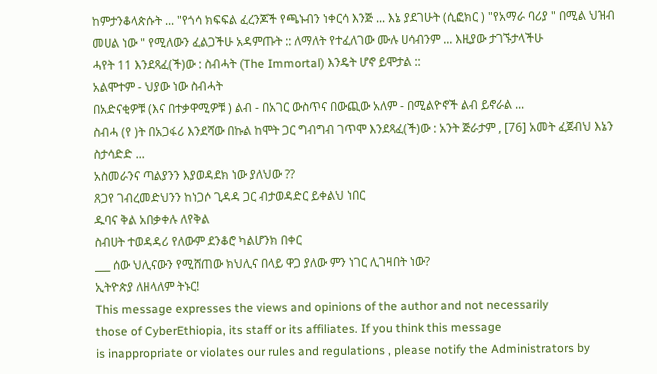ከምታንቆላጵሱት ... "የጎሳ ክፍፍል ፈረንጆች የጫኑብን ነቀርሳ እንጅ ... እኔ ያደገሁት (ሲፎክር ) "የአማራ ባሪያ " በሚል ህዝብ መሀል ነው " የሚለውን ፈልጋችሁ አዳምጡት :: ለማለት የተፈለገው ሙሉ ሀሳብንም ... እዚያው ታገኙታላችሁ
ሓየት 11 እንደጻፈ(ች)ው : ስብሓት (The Immortal) እንዴት ሆኖ ይሞታል ::
አልሞተም - ህያው ነው ስብሓት
በአድናቂዎቹ (እና በተቃዋሚዎቹ ) ልብ - በአገር ውስጥና በውጪው አለም - በሚልዮኖች ልብ ይኖራል ...
ስብሓ (የ )ት በአጋፋሪ እንደሻው በኩል ከሞት ጋር ግብግብ ገጥሞ እንደጻፈ(ች)ው : አንት ጅራታም , [76] አመት ፈጀብህ እኔን ስታሳድድ ...
አስመራንና ጣልያንን እያወዳደክ ነው ያለህው ??
ጸጋየ ገብረመድህንን ከነጋሶ ጊዳዳ ጋር ብታወዳድር ይቀልህ ነበር
ዱባና ቅል አበቃቀሉ ለየቅል
ስብሀት ተወዳዳሪ የለውም ደንቆሮ ካልሆንክ በቀር
___ ሰው ህሊናውን የሚሸጠው ክህሊና በላይ ዋጋ ያለው ምን ነገር ሊገዛበት ነው?
ኢትዮጵያ ለዘላለም ትኑር!
This message expresses the views and opinions of the author and not necessarily
those of CyberEthiopia, its staff or its affiliates. If you think this message
is inappropriate or violates our rules and regulations , please notify the Administrators by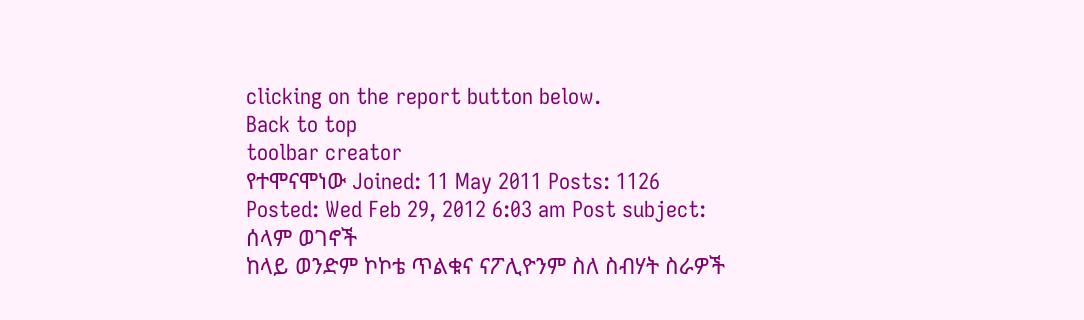clicking on the report button below.
Back to top
toolbar creator
የተሞናሞነው Joined: 11 May 2011 Posts: 1126
Posted: Wed Feb 29, 2012 6:03 am Post subject:
ሰላም ወገኖች
ከላይ ወንድም ኮኮቴ ጥልቁና ናፖሊዮንም ስለ ስብሃት ስራዎች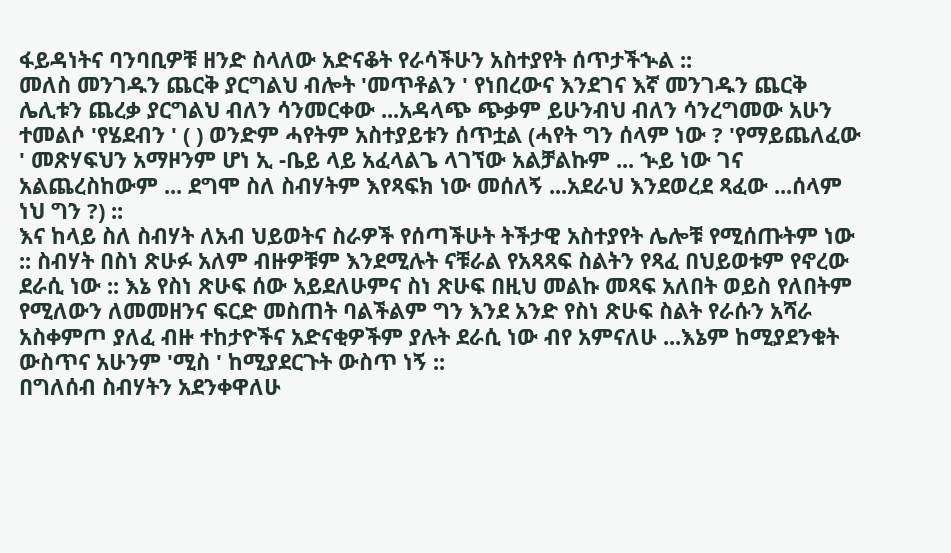ፋይዳነትና ባንባቢዎቹ ዘንድ ስላለው አድናቆት የራሳችሁን አስተያየት ሰጥታችኍል ::
መለስ መንገዱን ጨርቅ ያርግልህ ብሎት 'መጥቶልን ' የነበረውና እንደገና እኛ መንገዱን ጨርቅ ሌሊቱን ጨረቃ ያርግልህ ብለን ሳንመርቀው ...አዳላጭ ጭቃም ይሁንብህ ብለን ሳንረግመው አሁን ተመልሶ 'የሄደብን ' ( ) ወንድም ሓየትም አስተያይቱን ሰጥቷል (ሓየት ግን ሰላም ነው ? 'የማይጨለፈው ' መጽሃፍህን አማዞንም ሆነ ኢ -ቤይ ላይ አፈላልጌ ላገኘው አልቻልኩም ... ኍይ ነው ገና አልጨረስከውም ... ደግሞ ስለ ስብሃትም እየጻፍክ ነው መሰለኝ ...አደራህ እንደወረደ ጻፈው ...ሰላም ነህ ግን ?) ::
እና ከላይ ስለ ስብሃት ለአብ ህይወትና ስራዎች የሰጣችሁት ትችታዊ አስተያየት ሌሎቹ የሚሰጡትም ነው :: ስብሃት በስነ ጽሁፉ አለም ብዙዎቹም እንደሚሉት ናቹራል የአጻጻፍ ስልትን የጻፈ በህይወቱም የኖረው ደራሲ ነው :: እኔ የስነ ጽሁፍ ሰው አይደለሁምና ስነ ጽሁፍ በዚህ መልኩ መጻፍ አለበት ወይስ የለበትም የሚለውን ለመመዘንና ፍርድ መስጠት ባልችልም ግን እንደ አንድ የስነ ጽሁፍ ስልት የራሱን አሻራ አስቀምጦ ያለፈ ብዙ ተከታዮችና አድናቂዎችም ያሉት ደራሲ ነው ብየ አምናለሁ ...እኔም ከሚያደንቁት ውስጥና አሁንም 'ሚስ ' ከሚያደርጉት ውስጥ ነኝ ::
በግለሰብ ስብሃትን አደንቀዋለሁ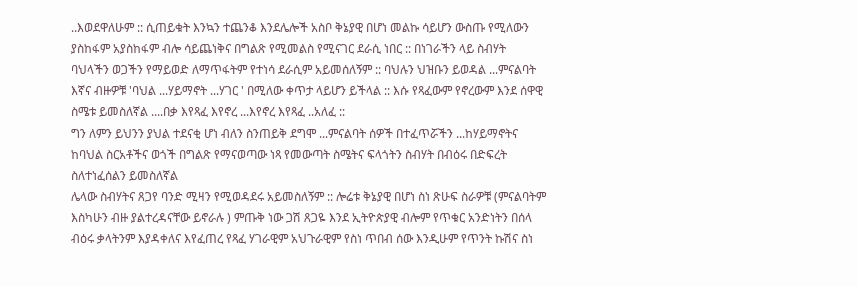..እወደዋለሁም :: ሲጠይቁት እንኳን ተጨንቆ እንደሌሎች አስቦ ቅኔያዊ በሆነ መልኩ ሳይሆን ውስጡ የሚለውን ያስከፋም አያስከፋም ብሎ ሳይጨነቅና በግልጽ የሚመልስ የሚናገር ደራሲ ነበር :: በነገራችን ላይ ስብሃት ባህላችን ወጋችን የማይወድ ለማጥፋትም የተነሳ ደራሲም አይመሰለኝም :: ባህሉን ህዝቡን ይወዳል ...ምናልባት እኛና ብዙዎቹ 'ባህል ...ሃይማኖት ...ሃገር ' በሚለው ቀጥታ ላይሆን ይችላል :: እሱ የጻፈውም የኖረውም እንደ ሰዋዊ ስሜቱ ይመስለኛል ....በቃ እየጻፈ እየኖረ ...እየኖረ እየጻፈ ..አለፈ ::
ግን ለምን ይህንን ያህል ተደናቂ ሆነ ብለን ስንጠይቅ ደግሞ ...ምናልባት ሰዎች በተፈጥሯችን ...ከሃይማኖትና ከባህል ስርአቶችና ወጎች በግልጽ የማናወጣው ነጻ የመውጣት ስሜትና ፍላጎትን ስብሃት በብዕሩ በድፍረት ስለተነፈሰልን ይመስለኛል
ሌላው ስብሃትና ጸጋየ ባንድ ሚዛን የሚወዳደሩ አይመስለኝም :: ሎሬቱ ቅኔያዊ በሆነ ስነ ጽሁፍ ስራዎቹ (ምናልባትም እስካሁን ብዙ ያልተረዳናቸው ይኖራሉ ) ምጡቅ ነው ጋሽ ጸጋዬ እንደ ኢትዮጵያዊ ብሎም የጥቁር አንድነትን በሰላ ብዕሩ ቃላትንም እያዳቀለና እየፈጠረ የጻፈ ሃገራዊም አህጉራዊም የስነ ጥበብ ሰው እንዲሁም የጥንት ኩሽና ስነ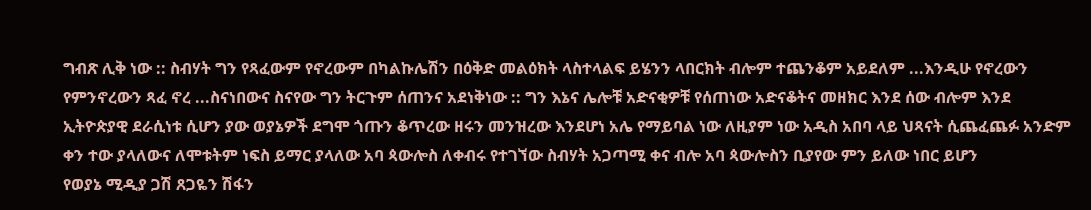ግብጽ ሊቅ ነው :: ስብሃት ግን የጻፈውም የኖረውም በካልኩሌሽን በዕቅድ መልዕክት ላስተላልፍ ይሄንን ላበርክት ብሎም ተጨንቆም አይደለም ...እንዲሁ የኖረውን የምንኖረውን ጻፈ ኖረ ...ስናነበውና ስናየው ግን ትርጉም ሰጠንና አደነቅነው :: ግን እኔና ሌሎቹ አድናቂዎቹ የሰጠነው አድናቆትና መዘክር እንደ ሰው ብሎም እንደ ኢትዮጵያዊ ደራሲነቱ ሲሆን ያው ወያኔዎች ደግሞ ጎጡን ቆጥረው ዘሩን መንዝረው እንደሆነ አሌ የማይባል ነው ለዚያም ነው አዲስ አበባ ላይ ህጻናት ሲጨፈጨፉ አንድም ቀን ተው ያላለውና ለሞቱትም ነፍስ ይማር ያላለው አባ ጳውሎስ ለቀብሩ የተገኘው ስብሃት አጋጣሚ ቀና ብሎ አባ ጳውሎስን ቢያየው ምን ይለው ነበር ይሆን
የወያኔ ሚዲያ ጋሽ ጸጋዬን ሽፋን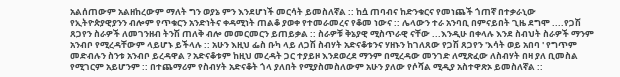አልሰጠውም አልዘከረውም ማለት ግን ወያኔ ምን እንደሆነች መርሳት ይመስለኛል :: ከሷ ጠባብና ከድንቁርና የመነጨች ጎጠኛ በተቃራኒው የኢትዮጵያዊያንን ብሎም የጥቁርን አንድነትና ቀዳሚነት ጠልቆ ያወቀ የተመራመረና የቆመ ነውና :: ሌላውን ተራ አንባቢ በምናይበት ጊዜ ደግሞ ....የጋሽ ጸጋየን ስራዎች ለመገንዘብ ትንሽ ጠለቅ ብሎ መመርመርን ይጠይቃል :: ስራዎቹ ቅኔያዊ ሚስጥራዊ ናቸው ...እንዲሁ በቀላሉ እንደ ስብህት ስራዎች ማንም አንብቦ የሚረዳቸውም ላይሆኑ ይችላሉ :: አሁን እዚህ ፌስ ቡካ ላይ ለጋሽ ስብሃት አድናቆቱንና ሃዘኑን ከገለጸው የጋሽ ጸጋየን 'እሳት ወይ አበባ ' የግጥም መድብሉን ስንቱ አንብቦ ይረዳዋል ? አድናቆቱም ከዚህ መረዳት ጋር ተያይዞ እንደወረደ ማንም በሚረዳው መንገድ ለሚጽፈው ለስብሃት በዛ ያለ ቢመስል የሚገርም አይሆንም :: በተጨማሪም የስብሃት አድናቆት ጎላ ያለበት የሚያስመስለውም አሁን ያለው የሶሻል ሚዲያ አስተዋጽኦ ይመስለኛል ::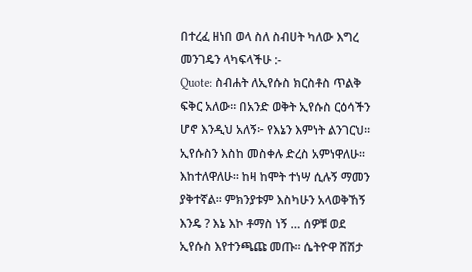በተረፈ ዘነበ ወላ ስለ ስብሀት ካለው እግረ መንገዴን ላካፍላችሁ :-
Quote: ስብሐት ለኢየሱስ ክርስቶስ ጥልቅ ፍቅር አለው። በአንድ ወቅት ኢየሱስ ርዕሳችን ሆኖ እንዲህ አለኝ፦ የእኔን እምነት ልንገርህ። ኢየሱስን እስከ መስቀሉ ድረስ አምነዋለሁ። እከተለዋለሁ። ከዛ ከሞት ተነሣ ሲሉኝ ማመን ያቅተኛል። ምክንያቱም እስካሁን አላወቅኸኝ እንዴ ? እኔ እኮ ቶማስ ነኝ … ሰዎቹ ወደ ኢየሱስ እየተንጫጩ መጡ። ሴትዮዋ ሸሽታ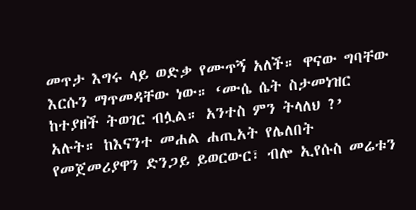መጥታ እግሩ ላይ ወድቃ የሙጥኝ አለች። ዋናው ግባቸው እርሱን ማጥመዳቸው ነው። ‘ሙሴ ሴት ስታመነዝር ከተያዘች ትወገር ብሏል። አንተስ ምን ትላለህ ?’ አሉት። ከእናንተ መሐል ሐጢአት የሌለበት የመጀመሪያዋን ድንጋይ ይወርውር፣ ብሎ ኢየሱስ መሬቱን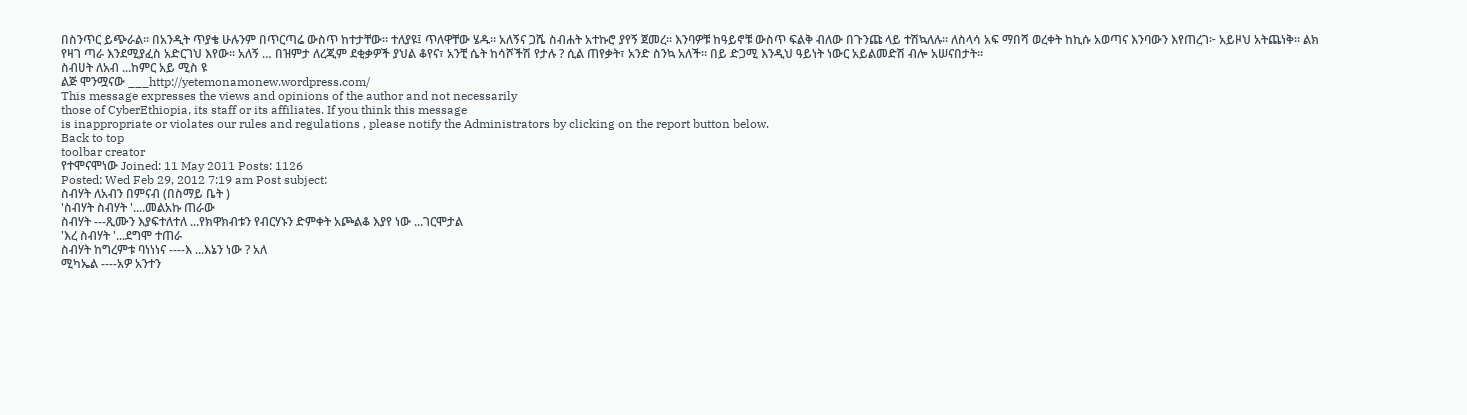በስንጥር ይጭራል። በአንዲት ጥያቄ ሁሉንም በጥርጣሬ ውስጥ ከተታቸው። ተለያዩ፤ ጥለዋቸው ሄዱ። አለኝና ጋሼ ስብሐት አተኩሮ ያየኝ ጀመረ። እንባዎቹ ከዓይኖቹ ውስጥ ፍልቅ ብለው በጉንጩ ላይ ተሽኳለሉ። ለስላሳ አፍ ማበሻ ወረቀት ከኪሱ አወጣና እንባውን እየጠረገ፦ አይዞህ አትጨነቅ። ልክ የዛገ ጣራ እንደሚያፈስ አድርገህ እየው። አለኝ … በዝምታ ለረጂም ደቂቃዎች ያህል ቆየና፣ አንቺ ሴት ከሳሾችሽ የታሉ ? ሲል ጠየቃት፣ አንድ ስንኳ አለች። በይ ድጋሚ እንዲህ ዓይነት ነውር አይልመድሽ ብሎ አሠናበታት።
ስብሀት ለአብ ...ከምር አይ ሚስ ዩ
ልጅ ሞንሟናው ___http://yetemonamonew.wordpress.com/
This message expresses the views and opinions of the author and not necessarily
those of CyberEthiopia, its staff or its affiliates. If you think this message
is inappropriate or violates our rules and regulations , please notify the Administrators by clicking on the report button below.
Back to top
toolbar creator
የተሞናሞነው Joined: 11 May 2011 Posts: 1126
Posted: Wed Feb 29, 2012 7:19 am Post subject:
ስብሃት ለአብን በምናብ (በስማይ ቤት )
'ስብሃት ስብሃት '....መልአኩ ጠራው
ስብሃት ---ጺሙን እያፍተለተለ ...የክዋክብቱን የብርሃኑን ድምቀት አጮልቆ እያየ ነው ...ገርሞታል
'እረ ስብሃት '...ደግሞ ተጠራ
ስብሃት ከግረምቱ ባነነነና ----እ ...እኔን ነው ? አለ
ሚካኤል ----አዎ አንተን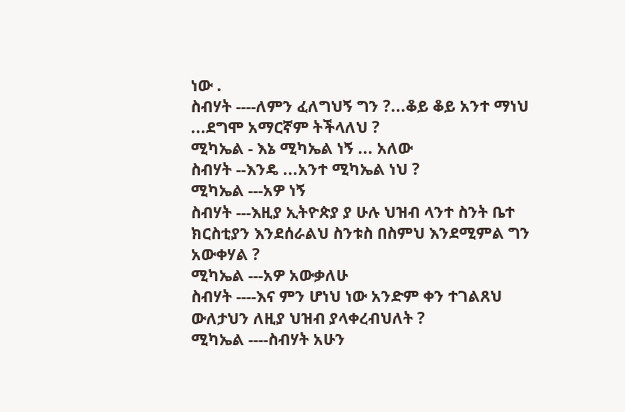ነው .
ስብሃት ----ለምን ፈለግህኝ ግን ?...ቆይ ቆይ አንተ ማነህ ...ደግሞ አማርኛም ትችላለህ ?
ሚካኤል - እኔ ሚካኤል ነኝ ... አለው
ስብሃት --እንዴ ...አንተ ሚካኤል ነህ ?
ሚካኤል ---አዎ ነኝ
ስብሃት ---እዚያ ኢትዮጵያ ያ ሁሉ ህዝብ ላንተ ስንት ቤተ ክርስቲያን እንደሰራልህ ስንቱስ በስምህ እንደሚምል ግን አውቀሃል ?
ሚካኤል ---አዎ አውቃለሁ
ስብሃት ----እና ምን ሆነህ ነው አንድም ቀን ተገልጸህ ውለታህን ለዚያ ህዝብ ያላቀረብህለት ?
ሚካኤል ----ስብሃት አሁን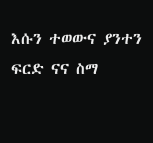እሱን ተወውና ያንተን ፍርድ ናና ስማ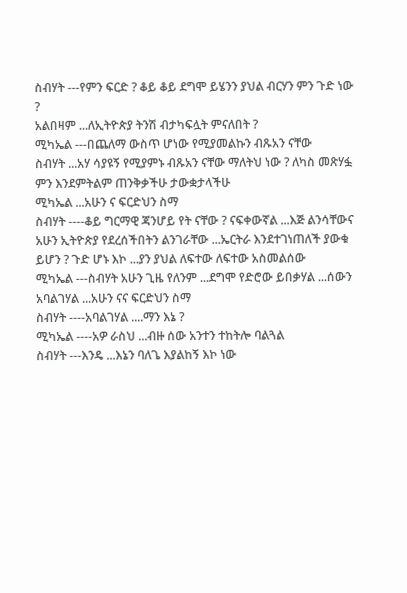ስብሃት ---የምን ፍርድ ? ቆይ ቆይ ደግሞ ይሄንን ያህል ብርሃን ምን ጉድ ነው ?
አልበዛም ...ለኢትዮጵያ ትንሽ ብታካፍሏት ምናለበት ?
ሚካኤል ---በጨለማ ውስጥ ሆነው የሚያመልኩን ብጹአን ናቸው
ስብሃት ...አሃ ሳያዩኝ የሚያምኑ ብጹአን ናቸው ማለትህ ነው ? ለካስ መጽሃፏ ምን እንደምትልም ጠንቅቃችሁ ታውቋታላችሁ
ሚካኤል ...አሁን ና ፍርድህን ስማ
ስብሃት ----ቆይ ግርማዊ ጃንሆይ የት ናቸው ? ናፍቀውኛል ...እጅ ልንሳቸውና አሁን ኢትዮጵያ የደረሰችበትን ልንገራቸው ...ኤርትራ እንደተገነጠለች ያውቁ ይሆን ? ጉድ ሆኑ እኮ ...ያን ያህል ለፍተው ለፍተው አስመልሰው
ሚካኤል ---ስብሃት አሁን ጊዜ የለንም ...ደግሞ የድሮው ይበቃሃል ...ሰውን አባልገሃል ...አሁን ናና ፍርድህን ስማ
ስብሃት ----አባልገሃል ....ማን እኔ ?
ሚካኤል ----አዎ ራስህ ...ብዙ ሰው አንተን ተከትሎ ባልጓል
ስብሃት ---እንዴ ...እኔን ባለጌ እያልከኝ እኮ ነው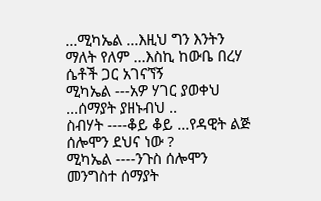...ሚካኤል ...እዚህ ግን እንትን ማለት የለም ...እስኪ ከውቤ በረሃ ሴቶች ጋር አገናኘኝ
ሚካኤል ---አዎ ሃገር ያወቀህ ...ሰማያት ያዘኑብህ ..
ስብሃት ----ቆይ ቆይ ...የዳዊት ልጅ ሰሎሞን ደህና ነው ?
ሚካኤል ----ንጉስ ሰሎሞን መንግስተ ሰማያት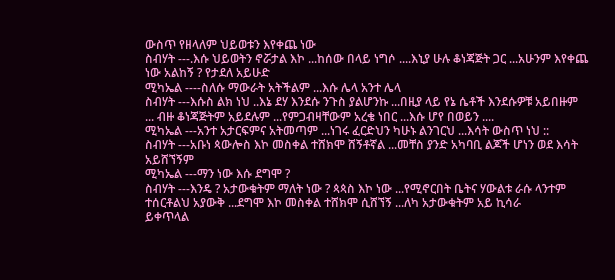ውስጥ የዘላለም ህይወቱን እየቀጨ ነው
ስብሃት ---.እሱ ህይወትን ኖሯታል እኮ ...ከሰው በላይ ነግሶ ....እኒያ ሁሉ ቆነጃጅት ጋር ...አሁንም እየቀጨ ነው አልከኝ ? የታደለ አይሁድ
ሚካኤል ----ስለሱ ማውራት አትችልም ...እሱ ሌላ አንተ ሌላ
ስብሃት ---እሱስ ልክ ነህ ..እኔ ደሃ እንደሱ ንጉስ ያልሆንኩ ...በዚያ ላይ የኔ ሴቶች እንደሱዎቹ አይበዙም ... ብዙ ቆነጃጅትም አይደሉም ...የምጋብዛቸውም አረቄ ነበር ...እሱ ሆየ በወይን ....
ሚካኤል ---አንተ አታርፍምና አትመጣም ...ነገሩ ፈርድህን ካሁኑ ልንገርህ ...እሳት ውስጥ ነህ ::
ስብሃት ---አቡነ ጳውሎስ እኮ መስቀል ተሸክሞ ሸኝቶኛል ...መቸስ ያንድ አካባቢ ልጆች ሆነን ወደ እሳት አይሸኘኝም
ሚካኤል ---ማን ነው እሱ ደግሞ ?
ስብሃት ---እንዴ ? አታውቁትም ማለት ነው ? ጳጳስ እኮ ነው ...የሚኖርበት ቤትና ሃውልቱ ራሱ ላንተም ተሰርቶልህ አያውቅ ...ደግሞ እኮ መስቀል ተሸክሞ ሲሸኘኝ ...ለካ አታውቁትም አይ ኪሳራ
ይቀጥላል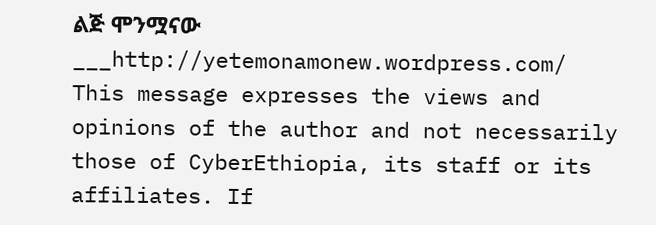ልጅ ሞንሟናው ___http://yetemonamonew.wordpress.com/
This message expresses the views and opinions of the author and not necessarily
those of CyberEthiopia, its staff or its affiliates. If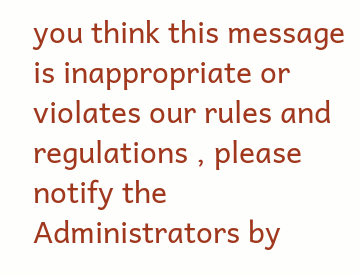you think this message
is inappropriate or violates our rules and regulations , please notify the Administrators by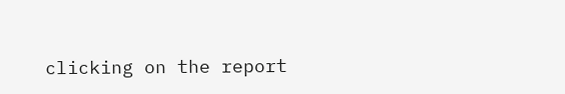clicking on the report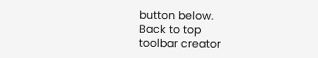button below.
Back to top
toolbar creator